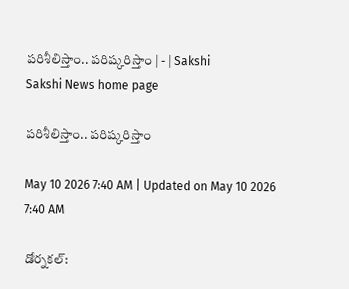పరిశీలిస్తాం.. పరిష్కరిస్తాం | - | Sakshi
Sakshi News home page

పరిశీలిస్తాం.. పరిష్కరిస్తాం

May 10 2026 7:40 AM | Updated on May 10 2026 7:40 AM

డోర్నకల్‌: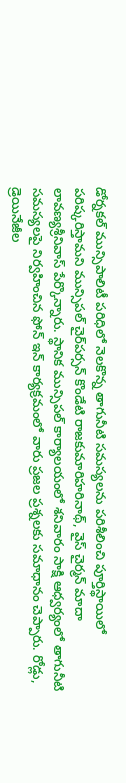డోర్నకల్‌ మున్సిపాలిటీ పరిధిలో నెలకొన్న తాగునీటి సమస్యలను పరిశీలించి పూర్తిస్థాయిలో పరిష్కరిస్తామని మున్సిపల్‌ చైర్‌పర్సన్‌ కొండేటి రాజకుమారిహరినాథ్‌, వైస్‌ చైర్మన్‌ మాదా లావణ్యశ్రీనివాస్‌ పేర్కొన్నారు. స్థానిక మున్సిపల్‌ కార్యాలయంలో శనివారం సాక్షి ఆధ్వర్యంలో తాగునీటి సమస్యలపై నిర్వహించిన ఫోన్‌ ఇన్‌ కార్యక్రమంలో వారు ప్రజల ప్రశ్నలకు సమాధానం చెప్పారు. రోడ్లు, డ్రెయినేజీల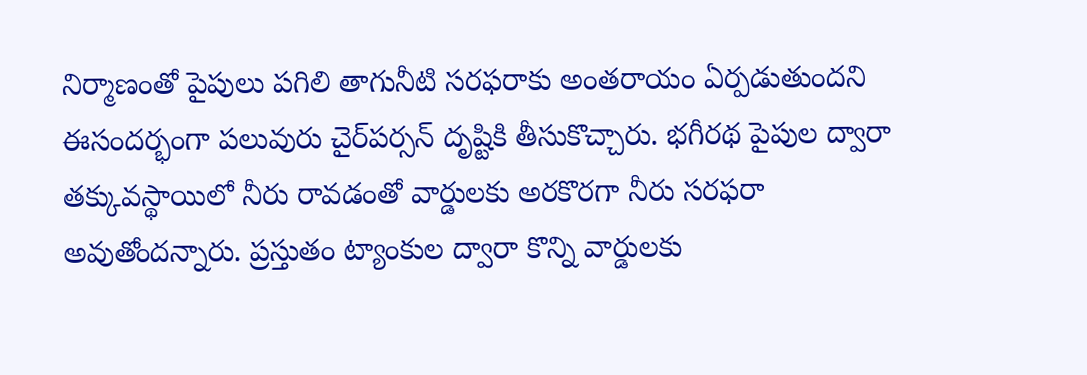నిర్మాణంతో పైపులు పగిలి తాగునీటి సరఫరాకు అంతరాయం ఏర్పడుతుందని ఈసందర్భంగా పలువురు చైర్‌పర్సన్‌ దృష్టికి తీసుకొచ్చారు. భగీరథ పైపుల ద్వారా తక్కువస్థాయిలో నీరు రావడంతో వార్డులకు అరకొరగా నీరు సరఫరా అవుతోందన్నారు. ప్రస్తుతం ట్యాంకుల ద్వారా కొన్ని వార్డులకు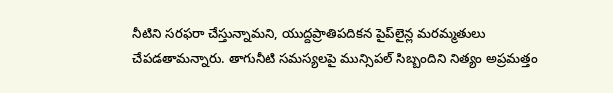నీటిని సరఫరా చేస్తున్నామని, యుద్దప్రాతిపదికన పైప్‌లైన్ల మరమ్మతులు చేపడతామన్నారు. తాగునీటి సమస్యలపై మున్సిపల్‌ సిబ్బందిని నిత్యం అప్రమత్తం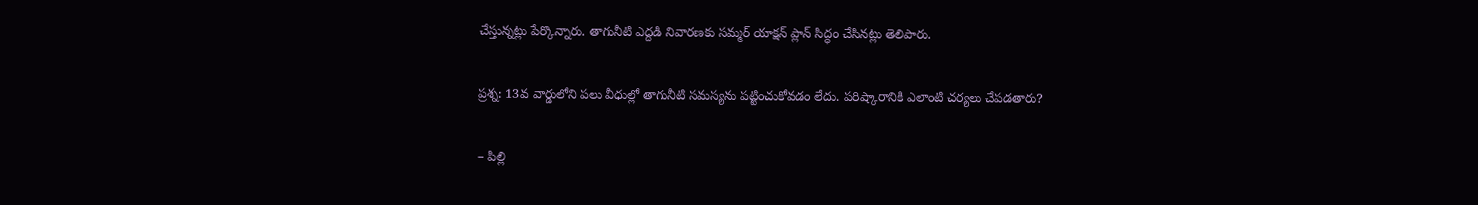చేస్తున్నట్లు పేర్కొన్నారు. తాగునీటి ఎద్దడి నివారణకు సమ్మర్‌ యాక్షన్‌ ప్లాన్‌ సిద్ధం చేసినట్లు తెలిపారు.

ప్రశ్న: 13వ వార్డులోని పలు వీధుల్లో తాగునీటి సమస్యను పట్టించుకోవడం లేదు. పరిష్కారానికి ఎలాంటి చర్యలు చేపడతారు?

– పిల్లి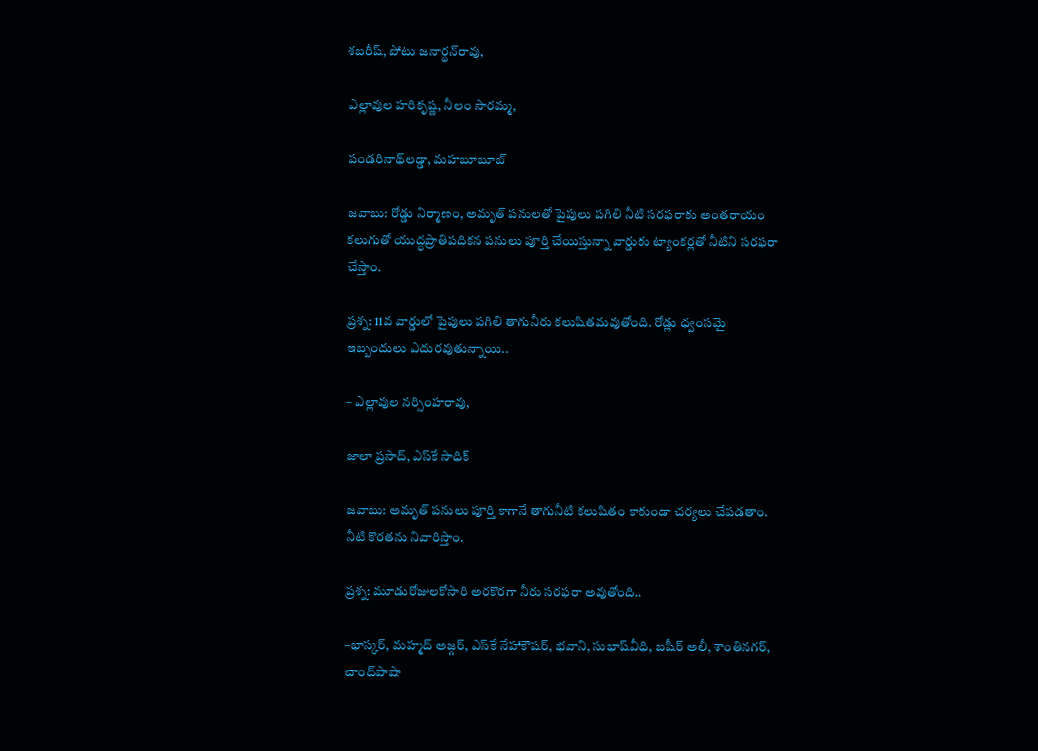శబరీష్‌, పోటు జనార్థన్‌రావు,

ఎల్లావుల హరికృష్ణ, నీలం సారమ్మ,

పండరినాథ్‌లడ్డా, మహబూబూబ్‌

జవాబు: రోడ్డు నిర్మాణం, అమృత్‌ పనులతో పైపులు పగిలి నీటి సరఫరాకు అంతరాయం కలుగుతో యుద్ధప్రాతిపదికన పనులు పూర్తి చేయిస్తున్నా వార్డుకు ట్యాంకర్లతో నీటిని సరఫరా చేస్తాం.

ప్రశ్న: 11వ వార్డులో పైపులు పగిలి తాగునీరు కలుషితమవుతోంది. రోడ్లు ధ్వంసమై ఇబ్బందులు ఎదురవుతున్నాయి..

– ఎల్లావుల నర్సింహరావు,

జాలా ప్రసాద్‌, ఎస్‌కే సాధిక్‌

జవాబు: అమృత్‌ పనులు పూర్తి కాగానే తాగునీటి కలుషితం కాకుండా చర్యలు చేపడతాం. నీటి కొరతను నివారిస్తాం.

ప్రశ్న: మూడురోజులకోసారి అరకొరగా నీరు సరఫరా అవుతోంది..

–భాస్కర్‌, మహ్మద్‌ అజ్గర్‌, ఎస్‌కే నేహాకౌషర్‌, భవాని, సుభాష్‌వీధి, బషీర్‌ అలీ, శాంతినగర్‌, చాంద్‌పాషా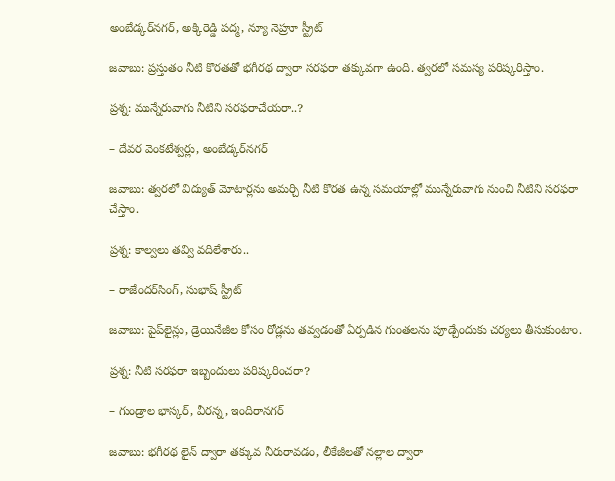అంబేడ్కర్‌నగర్‌, అక్కిరెడ్డి పద్మ, న్యూ నెహ్రూ స్ట్రీట్‌

జవాబు: ప్రస్తుతం నీటి కొరతతో భగీరథ ద్వారా సరఫరా తక్కువగా ఉంది. త్వరలో సమస్య పరిష్కరిస్తాం.

ప్రశ్న: మున్నేరువాగు నీటిని సరఫరాచేయరా..?

– దేవర వెంకటేశ్వర్లు, అంబేడ్కర్‌నగర్‌

జవాబు: త్వరలో విద్యుత్‌ మోటార్లను అమర్చి నీటి కొరత ఉన్న సమయాల్లో మున్నేరువాగు నుంచి నీటిని సరఫరా చేస్తాం.

ప్రశ్న: కాల్వలు తవ్వి వదిలేశారు..

– రాజేందర్‌సింగ్‌, సుభాష్‌ స్ట్రీట్‌

జవాబు: పైప్‌లైన్లు, డ్రెయినేజీల కోసం రోడ్లను తవ్వడంతో ఏర్పడిన గుంతలను పూడ్చేందుకు చర్యలు తీసుకుంటాం.

ప్రశ్న: నీటి సరఫరా ఇబ్బందులు పరిష్కరించరా?

– గుండ్రాల భాస్కర్‌, వీరన్న, ఇందిరానగర్‌

జవాబు: భగీరథ లైన్‌ ద్వారా తక్కువ నీరురావడం, లీకేజీలతో నల్లాల ద్వారా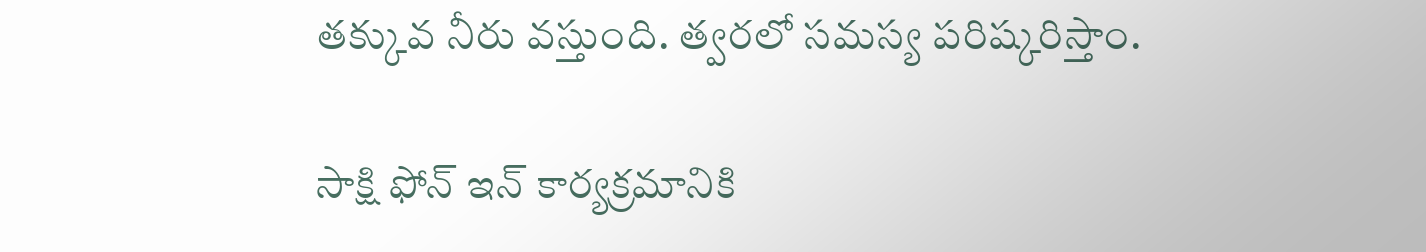తక్కువ నీరు వస్తుంది. త్వరలో సమస్య పరిష్కరిస్తాం.

సాక్షి ఫోన్‌ ఇన్‌ కార్యక్రమానికి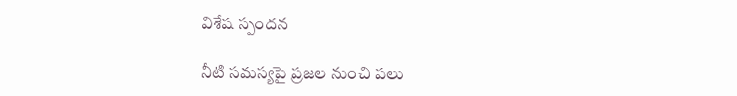విశేష స్పందన

నీటి సమస్యపై ప్రజల నుంచి పలు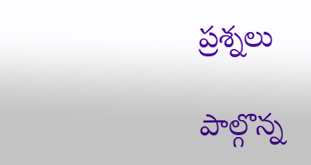ప్రశ్నలు

పాల్గొన్న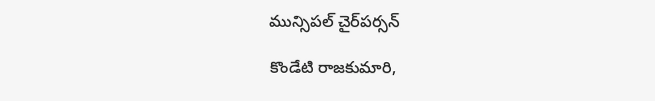మున్సిపల్‌ చైర్‌పర్సన్‌

కొండేటి రాజకుమారి,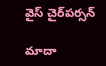వైస్‌ చైర్‌పర్సన్‌

మాదా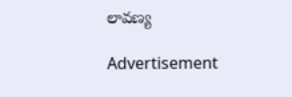లావణ్య

Advertisement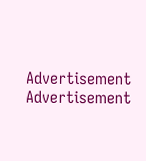Advertisement
Advertisement